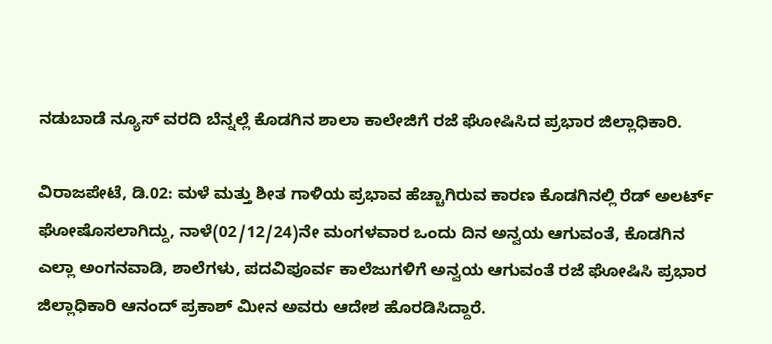ನಡುಬಾಡೆ ನ್ಯೂಸ್‌ ವರದಿ ಬೆನ್ನಲ್ಲೆ ಕೊಡಗಿನ ಶಾಲಾ ಕಾಲೇಜಿಗೆ ರಜೆ ಘೋಷಿಸಿದ ಪ್ರಭಾರ ಜಿಲ್ಲಾಧಿಕಾರಿ.

ವಿರಾಜಪೇಟೆ, ಡಿ.02: ಮಳೆ ಮತ್ತು ಶೀತ ಗಾಳಿಯ ಪ್ರಭಾವ ಹೆಚ್ಚಾಗಿರುವ ಕಾರಣ ಕೊಡಗಿನಲ್ಲಿ ರೆಡ್‌ ಅಲರ್ಟ್‌ ಘೋಷೊಸಲಾಗಿದ್ದು, ನಾಳೆ(02/12/24)ನೇ ಮಂಗಳವಾರ ಒಂದು ದಿನ ಅನ್ವಯ ಆಗುವಂತೆ, ಕೊಡಗಿನ ಎಲ್ಲಾ ಅಂಗನವಾಡಿ, ಶಾಲೆಗಳು, ಪದವಿಪೂರ್ವ ಕಾಲೆಜುಗಳಿಗೆ ಅನ್ವಯ ಆಗುವಂತೆ ರಜೆ ಘೋಷಿಸಿ ಪ್ರಭಾರ ಜಿಲ್ಲಾಧಿಕಾರಿ ಆನಂದ್‌ ಪ್ರಕಾಶ್‌ ಮೀನ ಅವರು ಆದೇಶ ಹೊರಡಿಸಿದ್ದಾರೆ.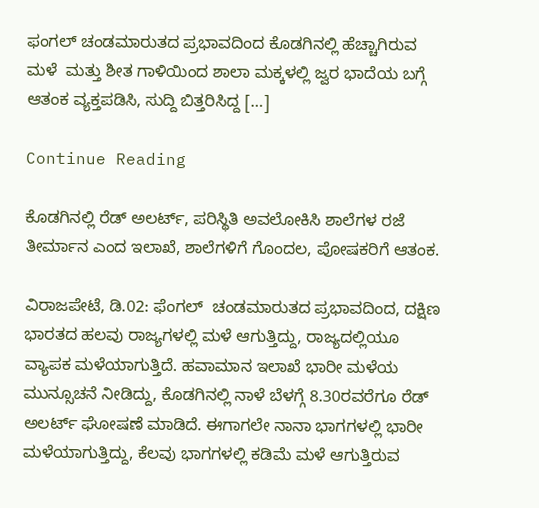ಫಂಗಲ್‌ ಚಂಡಮಾರುತದ ಪ್ರಭಾವದಿಂದ ಕೊಡಗಿನಲ್ಲಿ ಹೆಚ್ಚಾಗಿರುವ ಮಳೆ  ಮತ್ತು ಶೀತ ಗಾಳಿಯಿಂದ ಶಾಲಾ ಮಕ್ಕಳಲ್ಲಿ ಜ್ವರ ಭಾದೆಯ ಬಗ್ಗೆ ಆತಂಕ ವ್ಯಕ್ತಪಡಿಸಿ, ಸುದ್ದಿ ಬಿತ್ತರಿಸಿದ್ದ […]

Continue Reading

ಕೊಡಗಿನಲ್ಲಿ ರೆಡ್ ಅಲರ್ಟ್‌, ಪರಿಸ್ಥಿತಿ ಅವಲೋಕಿಸಿ ಶಾಲೆಗಳ ರಜೆ ತೀರ್ಮಾನ ಎಂದ ಇಲಾಖೆ, ಶಾಲೆಗಳಿಗೆ ಗೊಂದಲ, ಪೋಷಕರಿಗೆ ಆತಂಕ.

ವಿರಾಜಪೇಟೆ, ಡಿ.02: ಫೆಂಗಲ್‌  ಚಂಡಮಾರುತದ ಪ್ರಭಾವದಿಂದ, ದಕ್ಷಿಣ ಭಾರತದ ಹಲವು ರಾಜ್ಯಗಳಲ್ಲಿ ಮಳೆ ಆಗುತ್ತಿದ್ದು, ರಾಜ್ಯದಲ್ಲಿಯೂ ವ್ಯಾಪಕ ಮಳೆಯಾಗುತ್ತಿದೆ. ಹವಾಮಾನ ಇಲಾಖೆ ಭಾರೀ ಮಳೆಯ ಮುನ್ಸೂಚನೆ ನೀಡಿದ್ದು, ಕೊಡಗಿನಲ್ಲಿ ನಾಳೆ ಬೆಳಗ್ಗೆ 8.30ರವರೆಗೂ ರೆಡ್‌ ಅಲರ್ಟ್‌ ಘೋಷಣೆ ಮಾಡಿದೆ. ಈಗಾಗಲೇ ನಾನಾ ಭಾಗಗಳಲ್ಲಿ ಭಾರೀ ಮಳೆಯಾಗುತ್ತಿದ್ದು, ಕೆಲವು ಭಾಗಗಳಲ್ಲಿ ಕಡಿಮೆ ಮಳೆ ಆಗುತ್ತಿರುವ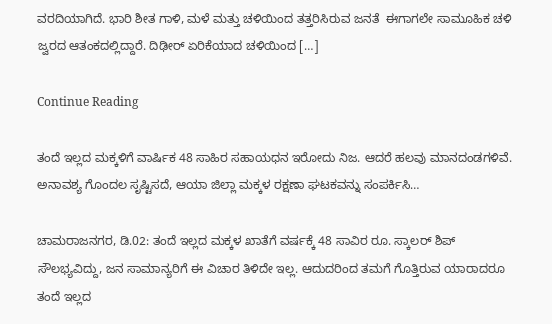ವರದಿಯಾಗಿದೆ. ಭಾರಿ ಶೀತ ಗಾಳಿ, ಮಳೆ ಮತ್ತು ಚಳಿಯಿಂದ ತತ್ತರಿಸಿರುವ ಜನತೆ  ಈಗಾಗಲೇ ಸಾಮೂಹಿಕ ಚಳಿ ಜ್ವರದ ಆತಂಕದಲ್ಲಿದ್ದಾರೆ. ದಿಢೀರ್ ಏರಿಕೆಯಾದ ಚಳಿಯಿಂದ […]

Continue Reading

ತಂದೆ ಇಲ್ಲದ ಮಕ್ಕಳಿಗೆ ವಾರ್ಷಿಕ 48 ಸಾಹಿರ ಸಹಾಯಧನ ಇರೋದು ನಿಜ. ಆದರೆ ಹಲವು ಮಾನದಂಡಗಳಿವೆ. ಅನಾವಶ್ಯ ಗೊಂದಲ ಸೃಷ್ಟಿಸದೆ, ಆಯಾ ಜಿಲ್ಲಾ ಮಕ್ಕಳ ರಕ್ಷಣಾ ಘಟಕವನ್ನು ಸಂಪರ್ಕಿಸಿ…

ಚಾಮರಾಜನಗರ, ಡಿ.02: ತಂದೆ ಇಲ್ಲದ ಮಕ್ಕಳ ಖಾತೆಗೆ ವರ್ಷಕ್ಕೆ 48 ಸಾವಿರ ರೂ. ಸ್ಕಾಲರ್ ಶಿಪ್ ಸೌಲಭ್ಯವಿದ್ದು, ಜನ ಸಾಮಾನ್ಯರಿಗೆ ಈ ವಿಚಾರ ತಿಳಿದೇ ಇಲ್ಲ. ಆದುದರಿಂದ ತಮಗೆ ಗೊತ್ತಿರುವ ಯಾರಾದರೂ ತಂದೆ ಇಲ್ಲದ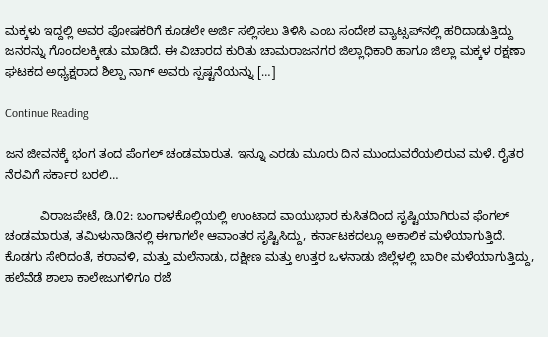ಮಕ್ಕಳು ಇದ್ದಲ್ಲಿ ಅವರ ಪೋಷಕರಿಗೆ ಕೂಡಲೇ ಅರ್ಜಿ ಸಲ್ಲಿಸಲು ತಿಳಿಸಿ ಎಂಬ ಸಂದೇಶ ವ್ಯಾಟ್ಸಪ್‍ನಲ್ಲಿ ಹರಿದಾಡುತ್ತಿದ್ದು ಜನರನ್ನು ಗೊಂದಲಕ್ಕೀಡು ಮಾಡಿದೆ. ಈ ವಿಚಾರದ ಕುರಿತು ಚಾಮರಾಜನಗರ ಜಿಲ್ಲಾಧಿಕಾರಿ ಹಾಗೂ ಜಿಲ್ಲಾ ಮಕ್ಕಳ ರಕ್ಷಣಾ ಘಟಕದ ಅಧ್ಯಕ್ಷರಾದ ಶಿಲ್ಪಾ ನಾಗ್ ಅವರು ಸ್ಪಷ್ಟನೆಯನ್ನು […]

Continue Reading

ಜನ ಜೀವನಕ್ಕೆ ಭಂಗ ತಂದ ಪೆಂಗಲ್‌ ಚಂಡಮಾರುತ. ಇನ್ನೂ ಎರಡು ಮೂರು ದಿನ ಮುಂದುವರೆಯಲಿರುವ ಮಳೆ. ರೈತರ ನೆರವಿಗೆ ಸರ್ಕಾರ ಬರಲಿ…

          ವಿರಾಜಪೇಟೆ, ಡಿ.02: ಬಂಗಾಳಕೊಲ್ಲಿಯಲ್ಲಿ ಉಂಟಾದ ವಾಯುಭಾರ ಕುಸಿತದಿಂದ ಸೃಷ್ಟಿಯಾಗಿರುವ ಫೆಂಗಲ್‌ ಚಂಡಮಾರುತ, ತಮಿಳುನಾಡಿನಲ್ಲಿ ಈಗಾಗಲೇ ಆವಾಂತರ ಸೃಷ್ಟಿಸಿದ್ದು, ಕರ್ನಾಟಕದಲ್ಲೂ ಅಕಾಲಿಕ ಮಳೆಯಾಗುತ್ತಿದೆ. ಕೊಡಗು ಸೇರಿದಂತೆ, ಕರಾವಳಿ, ಮತ್ತು ಮಲೆನಾಡು, ದಕ್ಷೀಣ ಮತ್ತು ಉತ್ತರ ಒಳನಾಡು ಜಿಲ್ಲೆಳಲ್ಲಿ ಬಾರೀ ಮಳೆಯಾಗುತ್ತಿದ್ದು, ಹಲೆವೆಡೆ ಶಾಲಾ ಕಾಲೇಜುಗಳಿಗೂ ರಜೆ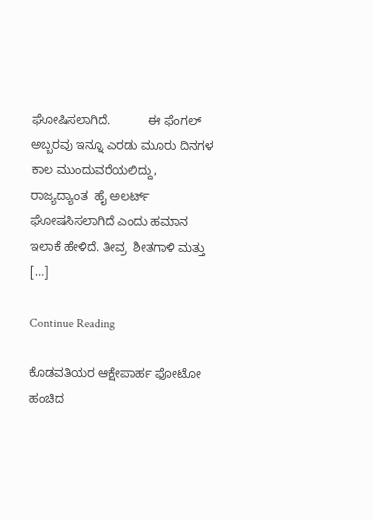ಘೋಷಿಸಲಾಗಿದೆ.           ಈ ಫೆಂಗಲ್‌ ಅಬ್ಬರವು ಇನ್ನೂ ಎರಡು ಮೂರು ದಿನಗಳ ಕಾಲ ಮುಂದುವರೆಯಲಿದ್ದು, ರಾಜ್ಯದ್ಯಾಂತ  ಹೈ ಅಲರ್ಟ್‌ ಘೋಷಸಿಸಲಾಗಿದೆ ಎಂದು ಹಮಾನ ಇಲಾಕೆ ಹೇಳಿದೆ. ತೀವ್ರ  ಶೀತಗಾಳಿ ಮತ್ತು […]

Continue Reading

ಕೊಡವತಿಯರ ಆಕ್ಷೇಪಾರ್ಹ ಫೋಟೋ ಹಂಚಿದ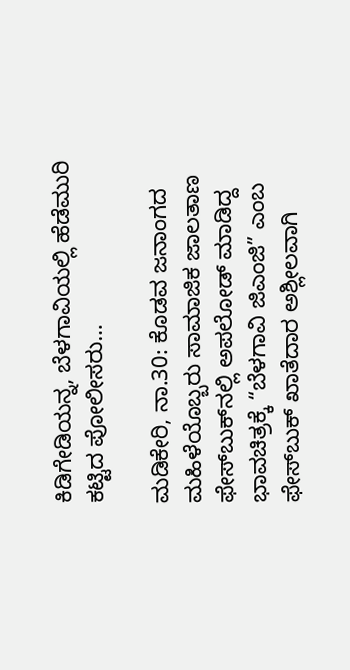ಕಿಡಿಗೇಡಿಯನ್ನ, ಬೆಳಗಾವಿಯಲ್ಲಿ ಹೆಡೆಮುರಿ ಕಟ್ಟಿದ ಪೋಲೀಸರು…

ಮಡಿಕೇರಿ, ನಾ.30: ಕೊಡವ ಜನಾಂಗದ ಮಹಿಳೆಯೊಬ್ಬರು ಸಾಮಾಜಿಕ ಜಾಲತಾಣ ಫೇಸ್‌ಬುಕ್‌ನಲ್ಲಿ ಅಪಲೋಡ್ ಮಾಡಿದ್ದ ಭಾವಚಿತ್ರಕ್ಕೆ “ಬೆಳಗಾವಿ ಜಿಎಂಜಿ” ಎಂಬ ಫೇಸ್‌ಬುಕ್ ಖಾತೆದಾರ ಅಶ್ಲೀಲವಾಗಿ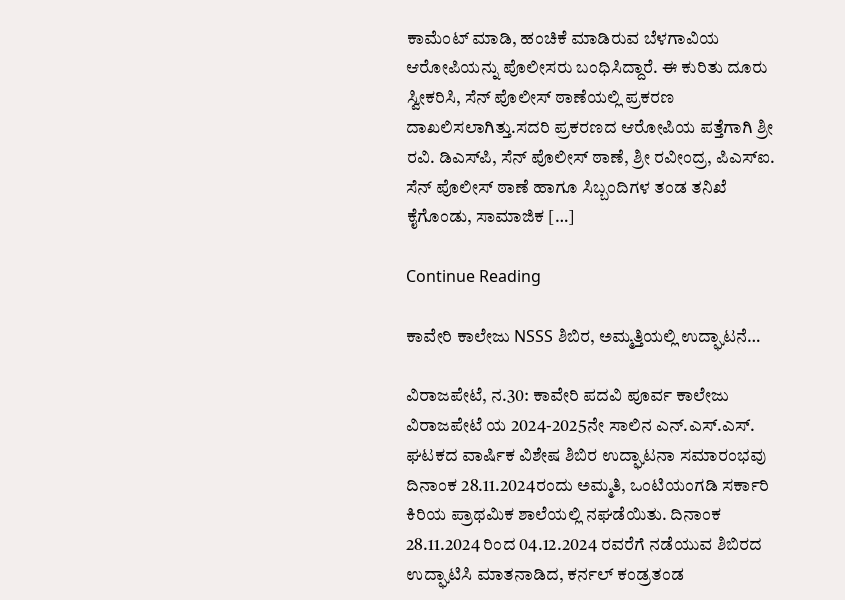ಕಾಮೆಂಟ್ ಮಾಡಿ, ಹಂಚಿಕೆ ಮಾಡಿರುವ ಬೆಳಗಾವಿಯ ಆರೋಪಿಯನ್ನು ಪೊಲೀಸರು ಬಂಧಿಸಿದ್ದಾರೆ. ಈ ಕುರಿತು ದೂರು ಸ್ವೀಕರಿಸಿ, ಸೆನ್ ಪೊಲೀಸ್ ಠಾಣೆಯಲ್ಲಿ ಪ್ರಕರಣ ದಾಖಲಿಸಲಾಗಿತ್ತು.ಸದರಿ ಪ್ರಕರಣದ ಆರೋಪಿಯ ಪತ್ತೆಗಾಗಿ ಶ್ರೀ ರವಿ. ಡಿಎಸ್‌ಪಿ, ಸೆನ್ ಪೊಲೀಸ್ ಠಾಣೆ, ಶ್ರೀ ರವೀಂದ್ರ, ಪಿಎಸ್‌ಐ. ಸೆನ್ ಪೊಲೀಸ್ ಠಾಣೆ ಹಾಗೂ ಸಿಬ್ಬಂದಿಗಳ ತಂಡ ತನಿಖೆ ಕೈಗೊಂಡು, ಸಾಮಾಜಿಕ […]

Continue Reading

ಕಾವೇರಿ ಕಾಲೇಜು NSSS ಶಿಬಿರ, ಅಮ್ಮತ್ತಿಯಲ್ಲಿ ಉದ್ಘಾಟನೆ…

ವಿರಾಜಪೇಟೆ, ನ.30: ಕಾವೇರಿ ಪದವಿ ಪೂರ್ವ ಕಾಲೇಜು ವಿರಾಜಪೇಟೆ ಯ 2024-2025ನೇ ಸಾಲಿನ ಎನ್.ಎಸ್.ಎಸ್. ಘಟಕದ ವಾರ್ಷಿಕ ವಿಶೇಷ ಶಿಬಿರ ಉದ್ಘಾಟನಾ ಸಮಾರಂಭವು ದಿನಾಂಕ 28.11.2024ರಂದು ಅಮ್ಮತಿ, ಒಂಟಿಯಂಗಡಿ ಸರ್ಕಾರಿ ಕಿರಿಯ ಪ್ರಾಥಮಿಕ ಶಾಲೆಯಲ್ಲಿ ನಘಡೆಯಿತು. ದಿನಾಂಕ 28.11.2024 ರಿಂದ 04.12.2024 ರವರೆಗೆ ನಡೆಯುವ ಶಿಬಿರದ ಉದ್ಘಾಟಿಸಿ ಮಾತನಾಡಿದ, ಕರ್ನಲ್ ಕಂಡ್ರತಂಡ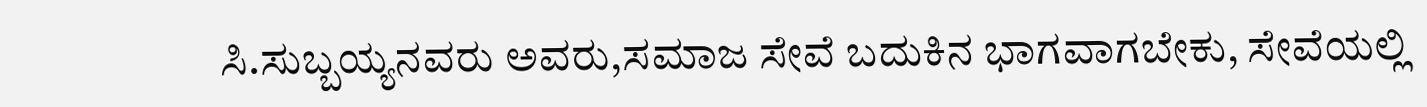ಸಿ.ಸುಬ್ಬಯ್ಯನವರು ಅವರು,ಸಮಾಜ ಸೇವೆ ಬದುಕಿನ ಭಾಗವಾಗಬೇಕು, ಸೇವೆಯಲ್ಲಿ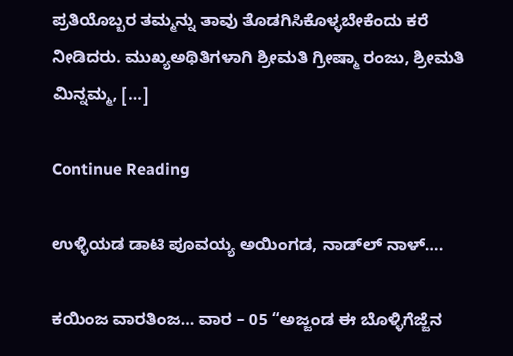ಪ್ರತಿಯೊಬ್ಬರ ತಮ್ಮನ್ನು ತಾವು ತೊಡಗಿಸಿಕೊಳ್ಳಬೇಕೆಂದು ಕರೆ ನೀಡಿದರು. ಮುಖ್ಯಅಥಿತಿಗಳಾಗಿ ಶ್ರೀಮತಿ ಗ್ರೀಷ್ಮಾ ರಂಜು, ಶ್ರೀಮತಿ ಮಿನ್ನಮ್ಮ, […]

Continue Reading

ಉಳ್ಳಿಯಡ ಡಾಟಿ ಪೂವಯ್ಯ ಅಯಿಂಗಡ, ನಾಡ್‌ಲ್ ನಾಳ್….

ಕಯಿಂಜ ವಾರತಿಂಜ… ವಾರ – 05 “ಅಜ್ಜಂಡ ಈ ಬೊಳ್ಳಿಗೆಜ್ಜೆನ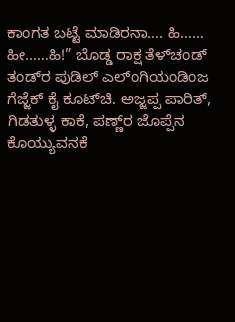ಕಾಂಗತ ಬಟ್ಟೆ ಮಾಡಿರನಾ…. ಹಿ…… ಹೀ……ಹಿ!” ಬೊಡ್ಡ ರಾಕ್ಷ ತೆಳ್‌ಚಂಡ್ ತಂಡ್‌ರ ಪುಡಿಲ್ ಎಲ್ಂಗಿಯಂಡಿಂಜ ಗೆಜ್ಜೆಕ್ ಕೈ ಕೂಟ್‌ಚಿ. ಅಜ್ಜಪ್ಪ ಪಾರಿತ್, ಗಿಡತುಳ್ಳ ಕಾಕೆ, ಪಣ್ಣ್‌ರ ಜೊಪ್ಪೆನ ಕೊಯ್ಯುವನಕೆ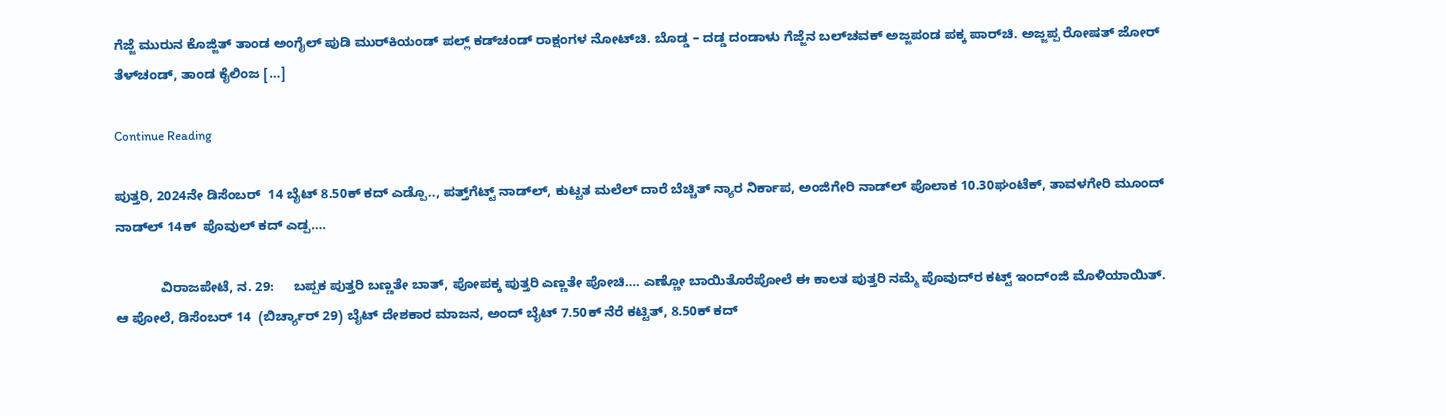ಗೆಜ್ಜೆ ಮುರುನ ಕೊಜ್ಜಿತ್ ತಾಂಡ ಅಂಗೈಲ್ ಪುಡಿ ಮುರ್‌ಕಿಯಂಡ್ ಪಲ್ಲ್ ಕಡ್‌ಚಂಡ್ ರಾಕ್ಷಂಗಳ ನೋಟ್‌ಚಿ. ಬೊಡ್ಡ – ದಡ್ಡ ದಂಡಾಳು ಗೆಜ್ಜೆನ ಬಲ್‌‌ಚವಕ್ ಅಜ್ಜಪಂಡ ಪಕ್ಕ ಪಾರ್‌ಚಿ. ಅಜ್ಜಪ್ಪ ರೋಷತ್ ಜೋರ್ ತೆಳ್‌ಚಂಡ್, ತಾಂಡ ಕೈಲಿಂಜ […]

Continue Reading

ಪುತ್ತರಿ, 2024ನೇ ಡಿಸೆಂಬರ್‌  14 ಬೈಟ್‌ 8.50ಕ್‌ ಕದ್‌ ಎಡ್ಪೊ.., ಪತ್ತ್‌ಗೆಟ್ಟ್‌ ನಾಡ್‌ಲ್‌, ಕುಟ್ಟತ ಮಲೆಲ್‌ ದಾರೆ ಬೆಚ್ಚಿತ್‌ ನ್ಯಾರ ನಿರ್ಕಾಪ, ಅಂಜಿಗೇರಿ ನಾಡ್‌ಲ್‌ ಪೊಲಾಕ 10.30ಘಂಟೆಕ್‌, ತಾವಳಗೇರಿ ಮೂಂದ್‌ ನಾಡ್‌ಲ್‌ 14ಕ್‌  ಪೊವುಲ್ ಕದ್‌ ಎಡ್ಪ….

            ವಿರಾಜಪೇಟೆ, ನ. 29:     ಬಪ್ಪಕ ಪುತ್ತರಿ ಬಣ್ಣತೇ ಬಾತ್‌, ಪೋಪಕ್ಕ ಪುತ್ತರಿ ಎಣ್ಣತೇ ಪೋಚಿ…. ಎಣ್ಣೋ ಬಾಯಿತೊರೆಪೋಲೆ ಈ ಕಾಲತ ಪುತ್ತರಿ ನಮ್ಮೆ ಪೊವುದ್‌ರ ಕಟ್ಟ್‌ ಇಂದ್ಂಜಿ ಮೊಳಿಯಾಯಿತ್. ಆ ಪೋಲೆ, ಡಿಸೆಂಬರ್‌ 14  (ಬಿರ್ಚ್ಯಾರ್‌ 29) ಬೈಟ್‌ ದೇಶಕಾರ ಮಾಜನ, ಅಂದ್‌ ಬೈಟ್‌ 7.50ಕ್‌ ನೆರೆ ಕಟ್ಟಿತ್‌, 8.50ಕ್‌ ಕದ್‌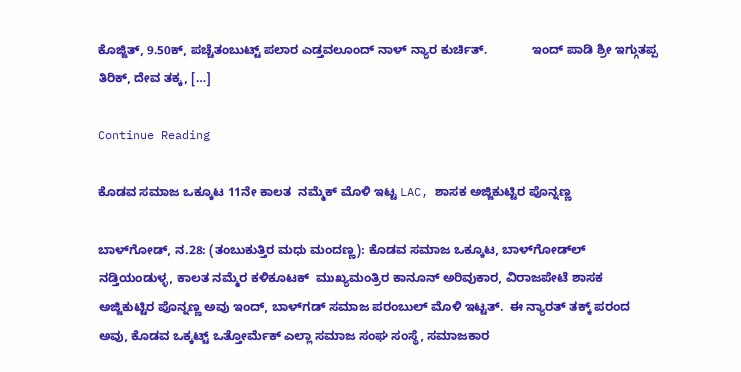ಕೊಜ್ಜಿತ್‌, 9.50ಕ್‌, ಪಚ್ಚೆತಂಬುಟ್ಟ್‌ ಪಲಾರ ಎಡ್ತವಲೂಂದ್‌ ನಾಳ್‌ ನ್ಯಾರ ಕುರ್ಚಿತ್.             ಇಂದ್‌ ಪಾಡಿ ಶ್ರೀ ಇಗ್ಗುತಪ್ಪ ತಿರಿಕ್‌, ದೇವ ತಕ್ಕ, […]

Continue Reading

ಕೊಡವ ಸಮಾಜ ಒಕ್ಕೂಟ 11ನೇ ಕಾಲತ  ನಮ್ಮೆಕ್‌ ಮೊಳಿ ಇಟ್ಟ LAC, ಶಾಸಕ ಅಜ್ಜಿಕುಟ್ಟಿರ ಪೊನ್ನಣ್ಣ

ಬಾಳ್‌ಗೋಡ್‌, ನ.28: (ತಂಬುಕುತ್ತಿರ ಮಧು ಮಂದಣ್ಣ): ಕೊಡವ ಸಮಾಜ ಒಕ್ಕೂಟ, ಬಾಳ್‌ಗೋಡ್‌ಲ್‌ ನಡ್ತಿಯಂಡುಳ್ಳ, ಕಾಲತ ನಮ್ಮೆರ ಕಳಿಕೂಟಕ್‌  ಮುಖ್ಯಮಂತ್ರಿರ ಕಾನೂನ್‌ ಅರಿವುಕಾರ, ವಿರಾಜಪೇಟೆ ಶಾಸಕ ಅಜ್ಜಿಕುಟ್ಟಿರ ಪೊನ್ನಣ್ಣ ಅವು‌ ಇಂದ್‌, ಬಾಳ್‌ಗಡ್‌ ಸಮಾಜ ಪರಂಬುಲ್‌ ಮೊಳಿ ಇಟ್ಟತ್.  ಈ ನ್ಯಾರತ್ ತಕ್ಕ್‌ ಪರಂದ ಅವು, ಕೊಡವ ಒಕ್ಕಟ್ಟ್‌ ಒತ್ತೋರ್ಮೆಕ್‌ ಎಲ್ಲಾ ಸಮಾಜ ಸಂಘ ಸಂಸ್ಥೆ, ಸಮಾಜಕಾರ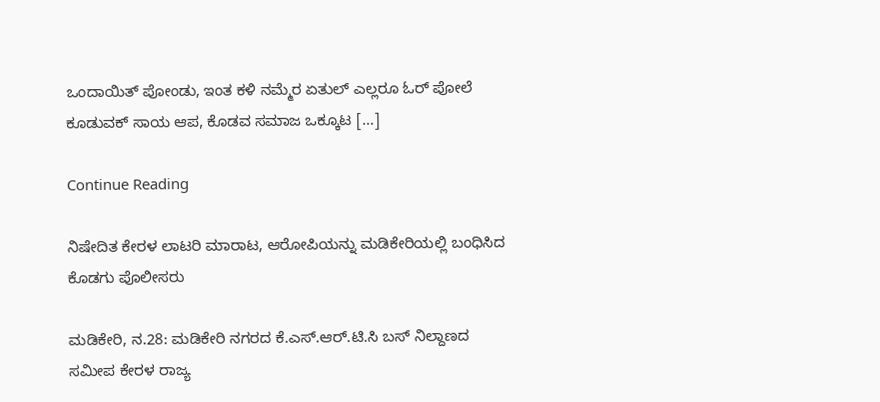ಒಂದಾಯಿತ್‌ ಪೋಂಡು, ಇಂತ ಕಳಿ ನಮ್ಮೆರ ಏತುಲ್‌ ಎಲ್ಲರೂ ಓರ್‌ ಪೋಲೆ ಕೂಡುವಕ್‌ ಸಾಯ ಆಪ, ಕೊಡವ ಸಮಾಜ ಒಕ್ಕೂಟ […]

Continue Reading

ನಿಷೇದಿತ ಕೇರಳ ಲಾಟರಿ ಮಾರಾಟ, ಆರೋಪಿಯನ್ನು ಮಡಿಕೇರಿಯಲ್ಲಿ ಬಂಧಿಸಿದ ಕೊಡಗು ಪೊಲೀಸರು

ಮಡಿಕೇರಿ, ನ.28: ಮಡಿಕೇರಿ ನಗರದ ಕೆ.ಎಸ್.ಆರ್.ಟಿ.ಸಿ ಬಸ್ ನಿಲ್ದಾಣದ ಸಮೀಪ ಕೇರಳ ರಾಜ್ಯ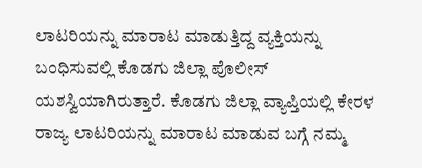ಲಾಟರಿಯನ್ನು ಮಾರಾಟ ಮಾಡುತ್ತಿದ್ದ ವ್ಯಕ್ತಿಯನ್ನು ಬಂಧಿಸುವಲ್ಲಿ ಕೊಡಗು ಜಿಲ್ಲಾ ಪೊಲೀಸ್ ಯಶಸ್ವಿಯಾಗಿರುತ್ತಾರೆ. ಕೊಡಗು ಜಿಲ್ಲಾ ವ್ಯಾಪ್ತಿಯಲ್ಲಿ ಕೇರಳ ರಾಜ್ಯ ಲಾಟರಿಯನ್ನು ಮಾರಾಟ ಮಾಡುವ ಬಗ್ಗೆ ನಮ್ಮ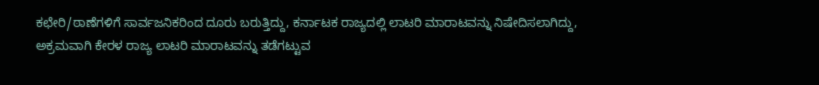ಕಛೇರಿ/ಠಾಣೆಗಳಿಗೆ ಸಾರ್ವಜನಿಕರಿಂದ ದೂರು ಬರುತ್ತಿದ್ದು, ಕರ್ನಾಟಕ ರಾಜ್ಯದಲ್ಲಿ ಲಾಟರಿ ಮಾರಾಟವನ್ನು ನಿಷೇದಿಸಲಾಗಿದ್ದು, ಅಕ್ರಮವಾಗಿ ಕೇರಳ ರಾಜ್ಯ ಲಾಟರಿ ಮಾರಾಟವನ್ನು ತಡೆಗಟ್ಟುವ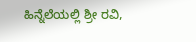ಹಿನ್ನೆಲೆಯಲ್ಲಿ ಶ್ರೀ ರವಿ,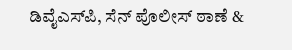ಡಿವೈಎಸ್‌ಪಿ, ಸೆನ್ ಪೊಲೀಸ್ ಠಾಣೆ &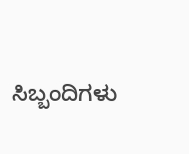ಸಿಬ್ಬಂದಿಗಳು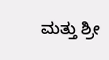ಮತ್ತು ಶ್ರೀ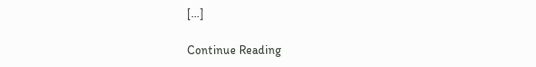[…]

Continue Reading